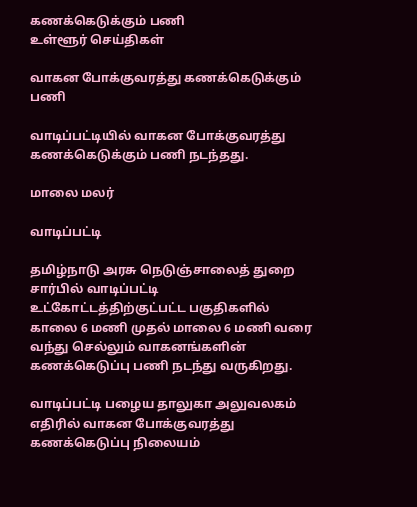கணக்கெடுக்கும் பணி
உள்ளூர் செய்திகள்

வாகன போக்குவரத்து கணக்கெடுக்கும் பணி

வாடிப்பட்டியில் வாகன போக்குவரத்து கணக்கெடுக்கும் பணி நடந்தது.

மாலை மலர்

வாடிப்பட்டி

தமிழ்நாடு அரசு நெடுஞ்சாலைத் துறை சார்பில் வாடிப்பட்டி உட்கோட்டத்திற்குட்பட்ட பகுதிகளில் காலை 6 மணி முதல் மாலை 6 மணி வரை வந்து செல்லும் வாகனங்களின் கணக்கெடுப்பு பணி நடந்து வருகிறது.

வாடிப்பட்டி பழைய தாலுகா அலுவலகம் எதிரில் வாகன போக்குவரத்து கணக்கெடுப்பு நிலையம்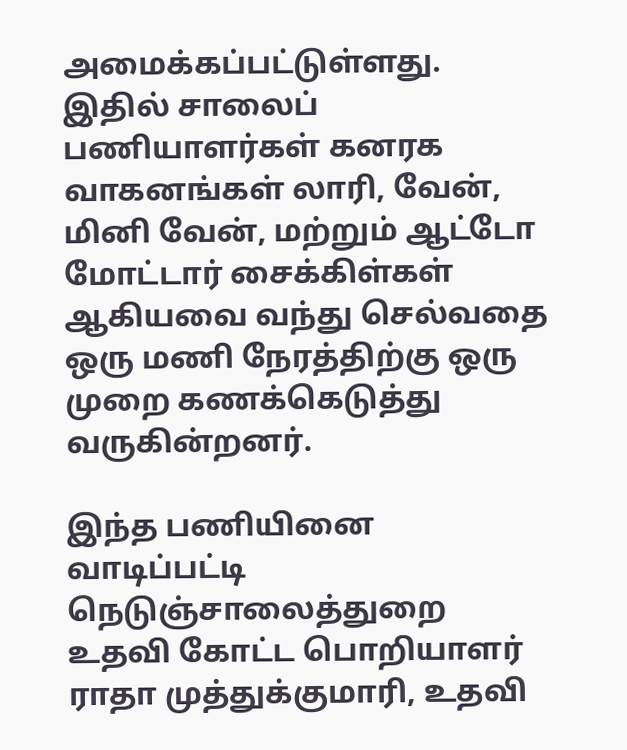அமைக்கப்பட்டுள்ளது. இதில் சாலைப் பணியாளர்கள் கனரக வாகனங்கள் லாரி, வேன், மினி வேன், மற்றும் ஆட்டோ மோட்டார் சைக்கிள்கள் ஆகியவை வந்து செல்வதை ஒரு மணி நேரத்திற்கு ஒரு முறை கணக்கெடுத்து வருகின்றனர்.

இந்த பணியினை வாடிப்பட்டி நெடுஞ்சாலைத்துறை உதவி கோட்ட பொறியாளர் ராதா முத்துக்குமாரி, உதவி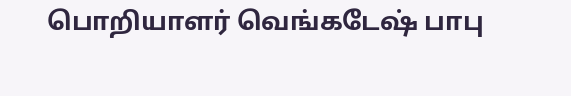பொறியாளர் வெங்கடேஷ் பாபு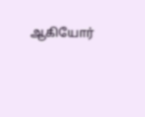ஆகியோர்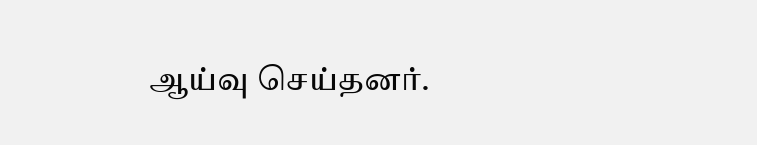ஆய்வு செய்தனர்.